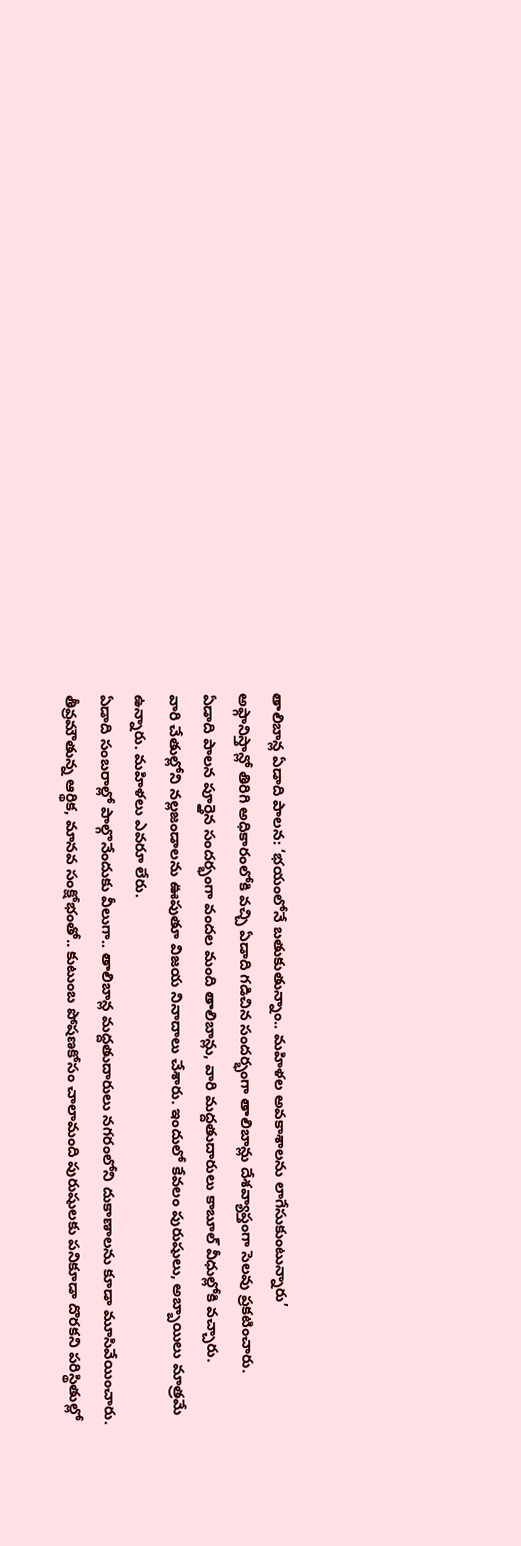తాలిబాన్ల ఏడాది పాలన: ‘భయంలోనే బతుకుతున్నాం.. మహిళల అవకాశాలను లాగేసుకుంటున్నారు’
అఫ్గానిస్తాన్లో తిరిగి అధికారంలోకి వచ్చి ఏడాది గడిచిన సందర్భంగా తాలిబాన్లు దేశవ్యాప్తంగా సెలవు ప్రకటించారు.
ఏడాది పాలన పూర్తైన సందర్భంగా వందల మంది తాలిబాన్లు, వారి మద్దతుదారులు కాబూల్ వీధుల్లోకి వచ్చారు.
వారి చేతుల్లోని నల్లజండాలను ఊపుతూ విజయ నినాదాలు చేశారు. ఇందులో కేవలం పురుషులు, అబ్బాయిలు మాత్రమే ఉన్నారు. మహిళలు ఎవరూ లేరు.
ఏడాది సంబరాల్లో పాల్గొనేందుకు వీలుగా.. తాలిబాన్ల మద్దతుదారులు నగరంలోని దుకాణాలను కూడా మూసివేయించారు.
తీవ్రమౌతున్న ఆర్థిక, మానవ సంక్షోభంతో.. కుటుంబ పోషణకోసం చాలామంది పురుషులకు పనికూడా దొరకని పరిస్థితుల్లో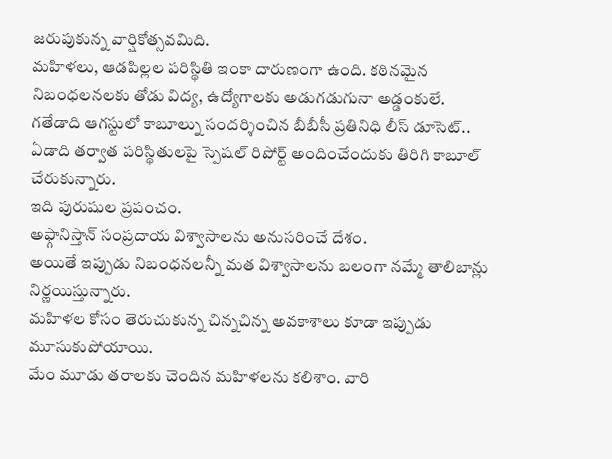జరుపుకున్న వార్షికోత్సవమిది.
మహిళలు, ఆడపిల్లల పరిస్థితి ఇంకా దారుణంగా ఉంది. కఠినమైన నిబంధలనలకు తోడు విద్య, ఉద్యోగాలకు అడుగడుగునా అడ్డంకులే.
గతేడాది ఆగస్టులో కాబూల్ను సందర్శించిన బీబీసీ ప్రతినిధి లీస్ డూసెట్.. ఏడాది తర్వాత పరిస్థితులపై స్పెషల్ రిపోర్ట్ అందించేందుకు తిరిగి కాబూల్ చేరుకున్నారు.
ఇది పురుషుల ప్రపంచం.
అఫ్గానిస్తాన్ సంప్రదాయ విశ్వాసాలను అనుసరించే దేశం.
అయితే ఇప్పుడు నిబంధనలన్నీ మత విశ్వాసాలను బలంగా నమ్మే తాలిబాన్లు నిర్ణయిస్తున్నారు.
మహిళల కోసం తెరుచుకున్న చిన్నచిన్న అవకాశాలు కూడా ఇప్పుడు మూసుకుపోయాయి.
మేం మూడు తరాలకు చెందిన మహిళలను కలిశాం. వారి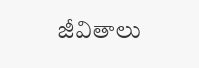జీవితాలు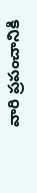వారి ప్రపంచానికి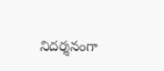నిదర్శనంగా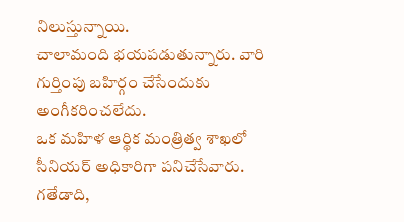నిలుస్తున్నాయి.
చాలామంది భయపడుతున్నారు. వారి గుర్తింపు బహిర్గం చేసేందుకు అంగీకరించలేదు.
ఒక మహిళ ఆర్థిక మంత్రిత్వ శాఖలో సీనియర్ అధికారిగా పనిచేసేవారు.
గతేడాది,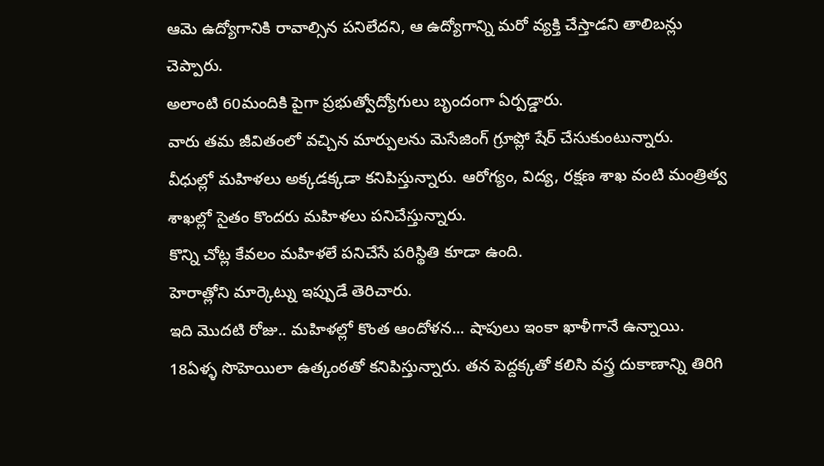ఆమె ఉద్యోగానికి రావాల్సిన పనిలేదని, ఆ ఉద్యోగాన్ని మరో వ్యక్తి చేస్తాడని తాలిబన్లు చెప్పారు.
అలాంటి 60మందికి పైగా ప్రభుత్వోద్యోగులు బృందంగా ఏర్పడ్డారు.
వారు తమ జీవితంలో వచ్చిన మార్పులను మెసేజింగ్ గ్రూప్లో షేర్ చేసుకుంటున్నారు.
వీధుల్లో మహిళలు అక్కడక్కడా కనిపిస్తున్నారు. ఆరోగ్యం, విద్య, రక్షణ శాఖ వంటి మంత్రిత్వ శాఖల్లో సైతం కొందరు మహిళలు పనిచేస్తున్నారు.
కొన్ని చోట్ల కేవలం మహిళలే పనిచేసే పరిస్థితి కూడా ఉంది.
హెరాత్లోని మార్కెట్ను ఇప్పుడే తెరిచారు.
ఇది మొదటి రోజు.. మహిళల్లో కొంత ఆందోళన... షాపులు ఇంకా ఖాళీగానే ఉన్నాయి.
18ఏళ్ళ సొహెయిలా ఉత్కంఠతో కనిపిస్తున్నారు. తన పెద్దక్కతో కలిసి వస్త్ర దుకాణాన్ని తిరిగి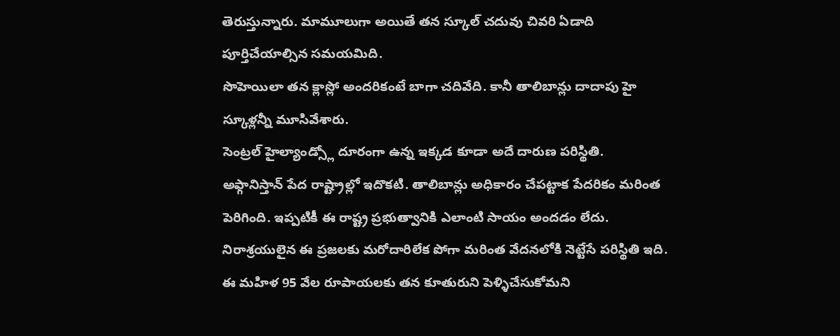తెరుస్తున్నారు. మామూలుగా అయితే తన స్కూల్ చదువు చివరి ఏడాది పూర్తిచేయాల్సిన సమయమిది.
సొహెయిలా తన క్లాస్లో అందరికంటే బాగా చదివేది. కానీ తాలిబాన్లు దాదాపు హై స్కూళ్లన్నీ మూసివేశారు.
సెంట్రల్ హైల్యాండ్స్లో దూరంగా ఉన్న ఇక్కడ కూడా అదే దారుణ పరిస్థితి.
అఫ్గానిస్తాన్ పేద రాష్ట్రాల్లో ఇదొకటి. తాలిబాన్లు అధికారం చేపట్టాక పేదరికం మరింత పెరిగింది. ఇప్పటికీ ఈ రాష్ట్ర ప్రభుత్వానికి ఎలాంటి సాయం అందడం లేదు.
నిరాశ్రయులైన ఈ ప్రజలకు మరోదారిలేక పోగా మరింత వేదనలోకి నెట్టేసే పరిస్థితి ఇది.
ఈ మహిళ 95 వేల రూపాయలకు తన కూతురుని పెళ్ళిచేసుకోమని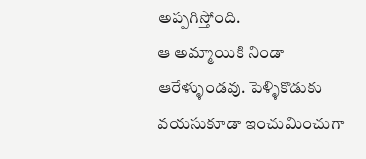అప్పగిస్తోంది.
ఆ అమ్మాయికి నిండా ఆరేళ్ళుండవు. పెళ్ళికొడుకు వయసుకూడా ఇంచుమించుగా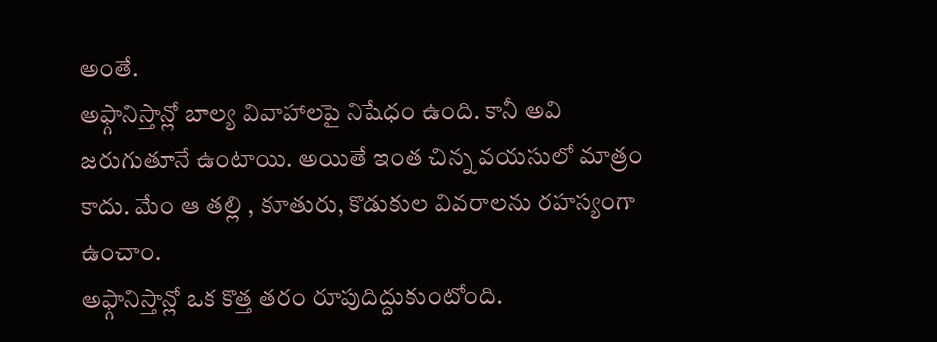అంతే.
అఫ్గానిస్తాన్లో బాల్య వివాహాలపై నిషేధం ఉంది. కానీ అవి జరుగుతూనే ఉంటాయి. అయితే ఇంత చిన్న వయసులో మాత్రం కాదు. మేం ఆ తల్లి , కూతురు, కొడుకుల వివరాలను రహస్యంగా ఉంచాం.
అఫ్గానిస్తాన్లో ఒక కొత్త తరం రూపుదిద్దుకుంటోంది.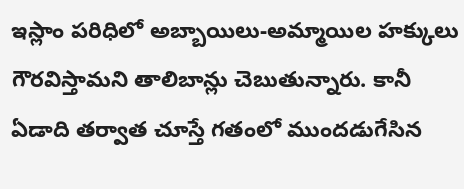ఇస్లాం పరిధిలో అబ్బాయిలు-అమ్మాయిల హక్కులు గౌరవిస్తామని తాలిబాన్లు చెబుతున్నారు. కానీ ఏడాది తర్వాత చూస్తే గతంలో ముందడుగేసిన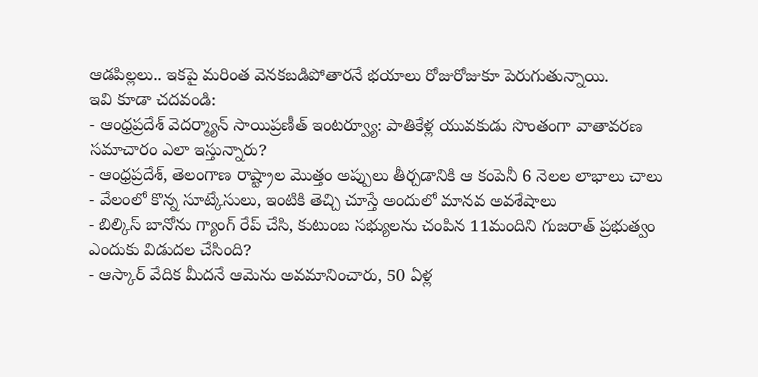ఆడపిల్లలు.. ఇకపై మరింత వెనకబడిపోతారనే భయాలు రోజురోజుకూ పెరుగుతున్నాయి.
ఇవి కూడా చదవండి:
- ఆంధ్రప్రదేశ్ వెదర్మ్యాన్ సాయిప్రణీత్ ఇంటర్వ్యూ: పాతికేళ్ల యువకుడు సొంతంగా వాతావరణ సమాచారం ఎలా ఇస్తున్నారు?
- ఆంధ్రప్రదేశ్, తెలంగాణ రాష్ట్రాల మొత్తం అప్పులు తీర్చడానికి ఆ కంపెనీ 6 నెలల లాభాలు చాలు
- వేలంలో కొన్న సూట్కేసులు, ఇంటికి తెచ్చి చూస్తే అందులో మానవ అవశేషాలు
- బిల్కిస్ బానోను గ్యాంగ్ రేప్ చేసి, కుటుంబ సభ్యులను చంపిన 11మందిని గుజరాత్ ప్రభుత్వం ఎందుకు విడుదల చేసింది?
- ఆస్కార్ వేదిక మీదనే ఆమెను అవమానించారు, 50 ఏళ్ల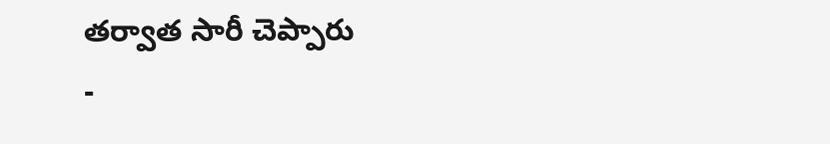తర్వాత సారీ చెప్పారు
-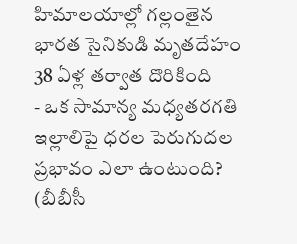హిమాలయాల్లో గల్లంతైన భారత సైనికుడి మృతదేహం 38 ఏళ్ల తర్వాత దొరికింది
- ఒక సామాన్య మధ్యతరగతి ఇల్లాలిపై ధరల పెరుగుదల ప్రభావం ఎలా ఉంటుంది?
(బీబీసీ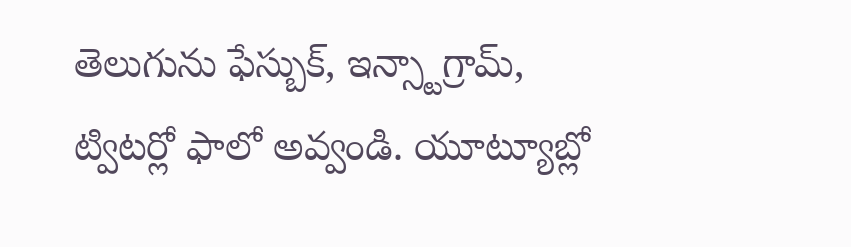తెలుగును ఫేస్బుక్, ఇన్స్టాగ్రామ్, ట్విటర్లో ఫాలో అవ్వండి. యూట్యూబ్లో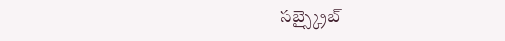సబ్స్క్రైబ్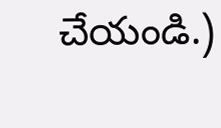చేయండి.)